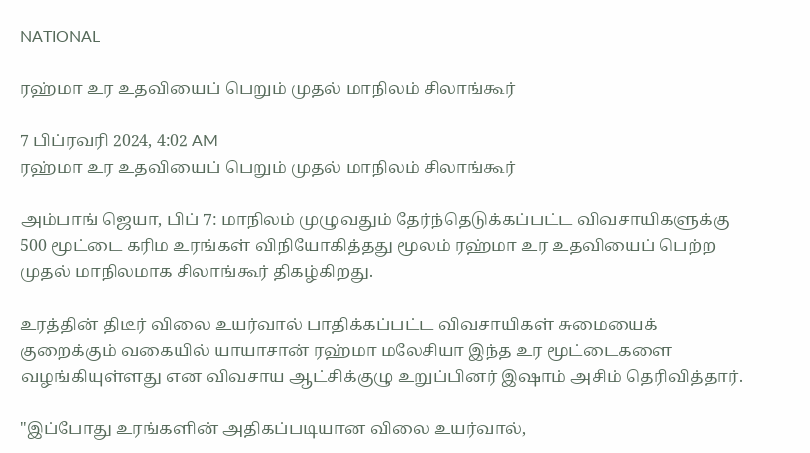NATIONAL

ரஹ்மா உர உதவியைப் பெறும் முதல் மாநிலம் சிலாங்கூர்

7 பிப்ரவரி 2024, 4:02 AM
ரஹ்மா உர உதவியைப் பெறும் முதல் மாநிலம் சிலாங்கூர்

அம்பாங் ஜெயா, பிப் 7: மாநிலம் முழுவதும் தேர்ந்தெடுக்கப்பட்ட விவசாயிகளுக்கு 500 மூட்டை கரிம உரங்கள் விநியோகித்தது மூலம் ரஹ்மா உர உதவியைப் பெற்ற முதல் மாநிலமாக சிலாங்கூர் திகழ்கிறது.

உரத்தின் திடீர் விலை உயர்வால் பாதிக்கப்பட்ட விவசாயிகள் சுமையைக் குறைக்கும் வகையில் யாயாசான் ரஹ்மா மலேசியா இந்த உர மூட்டைகளை வழங்கியுள்ளது என விவசாய ஆட்சிக்குழு உறுப்பினர் இஷாம் அசிம் தெரிவித்தார்.

"இப்போது உரங்களின் அதிகப்படியான விலை உயர்வால்,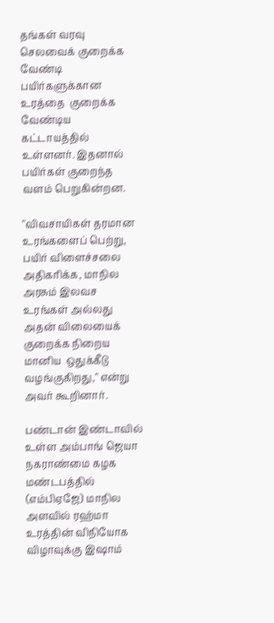தங்கள் வரவு செலவைக் குறைக்க வேண்டி பயிர்களுக்கான உரத்தை  குறைக்க வேண்டிய கட்டாயத்தில் உள்ளனர். இதனால் பயிர்கள் குறைந்த வளம் பெறுகின்றன.

"விவசாயிகள் தரமான உரங்களைப் பெற்று, பயிர் விளைச்சலை அதிகரிக்க, மாநில அரசும் இலவச உரங்கள் அல்லது அதன் விலையைக் குறைக்க நிறைய  மானிய  ஒதுக்கீடு வழங்குகிறது," என்று அவர் கூறினார்.

பண்டான் இண்டாவில் உள்ள அம்பாங் ஜெயா நகராண்மை கழக மண்டபத்தில் (எம்பிஏஜே) மாநில அளவில் ரஹ்மா உரத்தின் விநியோக விழாவுக்கு இஷாம்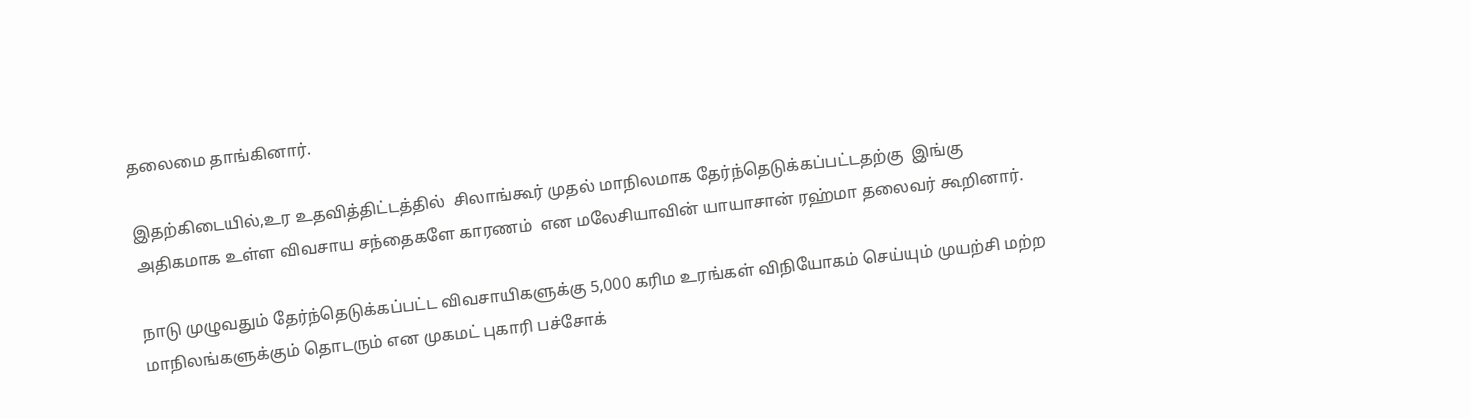தலைமை தாங்கினார்.

இதற்கிடையில்,உர உதவித்திட்டத்தில்  சிலாங்கூர் முதல் மாநிலமாக தேர்ந்தெடுக்கப்பட்டதற்கு  இங்கு அதிகமாக உள்ள விவசாய சந்தைகளே காரணம்  என மலேசியாவின் யாயாசான் ரஹ்மா தலைவர் கூறினார்.

நாடு முழுவதும் தேர்ந்தெடுக்கப்பட்ட விவசாயிகளுக்கு 5,000 கரிம உரங்கள் விநியோகம் செய்யும் முயற்சி மற்ற மாநிலங்களுக்கும் தொடரும் என முகமட் புகாரி பச்சோக்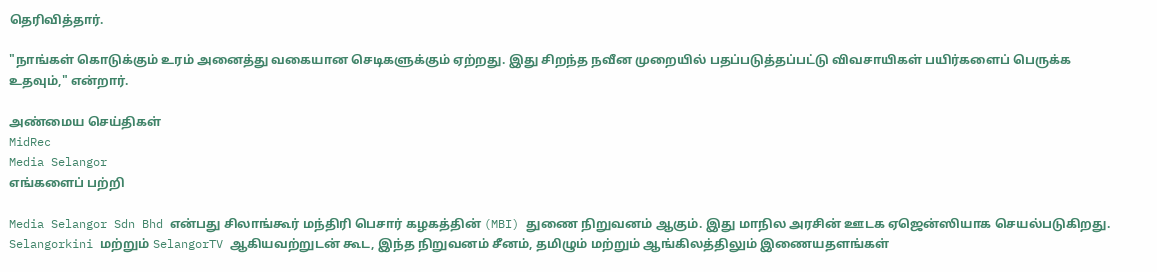தெரிவித்தார்.

"நாங்கள் கொடுக்கும் உரம் அனைத்து வகையான செடிகளுக்கும் ஏற்றது. இது சிறந்த நவீன முறையில் பதப்படுத்தப்பட்டு விவசாயிகள் பயிர்களைப் பெருக்க உதவும்," என்றார்.

அண்மைய செய்திகள்
MidRec
Media Selangor
எங்களைப் பற்றி

Media Selangor Sdn Bhd என்பது சிலாங்கூர் மந்திரி பெசார் கழகத்தின் (MBI) துணை நிறுவனம் ஆகும். இது மாநில அரசின் ஊடக ஏஜென்ஸியாக செயல்படுகிறது. Selangorkini மற்றும் SelangorTV ஆகியவற்றுடன் கூட, இந்த நிறுவனம் சீனம், தமிழும் மற்றும் ஆங்கிலத்திலும் இணையதளங்கள்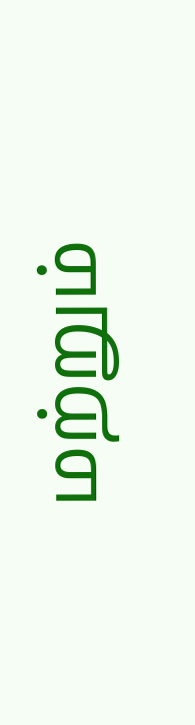மற்றும்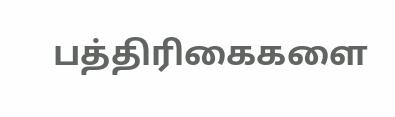பத்திரிகைகளை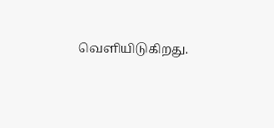வெளியிடுகிறது.